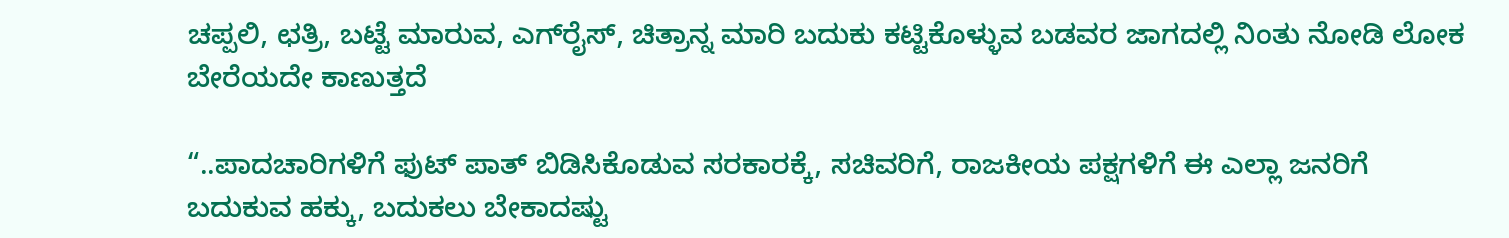ಚಪ್ಪಲಿ, ಛತ್ರಿ, ಬಟ್ಟೆ ಮಾರುವ, ಎಗ್‌ರೈಸ್, ಚಿತ್ರಾನ್ನ ಮಾರಿ ಬದುಕು ಕಟ್ಟಿಕೊಳ್ಳುವ ಬಡವರ ಜಾಗದಲ್ಲಿ ನಿಂತು ನೋಡಿ ಲೋಕ ಬೇರೆಯದೇ ಕಾಣುತ್ತದೆ

“..ಪಾದಚಾರಿಗಳಿಗೆ ಫುಟ್ ಪಾತ್ ಬಿಡಿಸಿಕೊಡುವ ಸರಕಾರಕ್ಕೆ, ಸಚಿವರಿಗೆ, ರಾಜಕೀಯ ಪಕ್ಷಗಳಿಗೆ ಈ ಎಲ್ಲಾ ಜನರಿಗೆ ಬದುಕುವ ಹಕ್ಕು, ಬದುಕಲು ಬೇಕಾದಷ್ಟು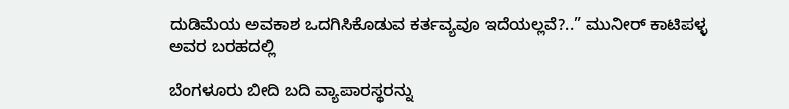ದುಡಿಮೆಯ ಅವಕಾಶ ಒದಗಿಸಿಕೊಡುವ ಕರ್ತವ್ಯವೂ ಇದೆಯಲ್ಲವೆ?..” ಮುನೀರ್ ಕಾಟಿಪಳ್ಳ ಅವರ ಬರಹದಲ್ಲಿ

ಬೆಂಗಳೂರು ಬೀದಿ ಬದಿ ವ್ಯಾಪಾರಸ್ಥರನ್ನು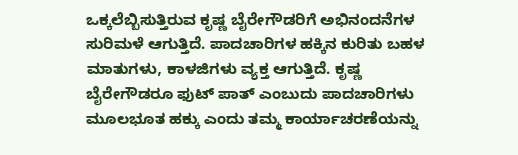ಒಕ್ಕಲೆಬ್ಬಿಸುತ್ತಿರುವ ಕೃಷ್ಣ ಬೈರೇಗೌಡರಿಗೆ ಅಭಿನಂದನೆಗಳ ಸುರಿಮಳೆ ಆಗುತ್ತಿದೆ. ಪಾದಚಾರಿಗಳ ಹಕ್ಕಿನ ಕುರಿತು ಬಹಳ ಮಾತುಗಳು, ಕಾಳಜಿಗಳು ವ್ಯಕ್ತ ಆಗುತ್ತಿದೆ. ಕೃಷ್ಣ ಬೈರೇಗೌಡರೂ ಫುಟ್ ಪಾತ್ ಎಂಬುದು ಪಾದಚಾರಿಗಳು ಮೂಲಭೂತ ಹಕ್ಕು ಎಂದು ತಮ್ಮ ಕಾರ್ಯಾಚರಣೆಯನ್ನು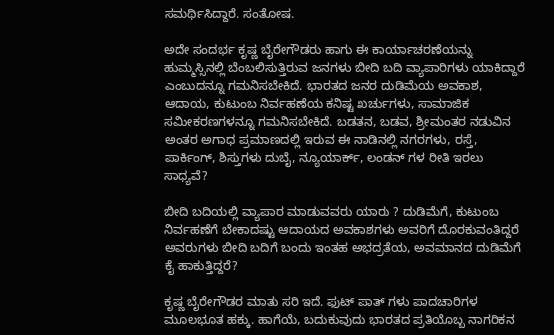ಸಮರ್ಥಿಸಿದ್ದಾರೆ. ಸಂತೋಷ.

ಅದೇ ಸಂದರ್ಭ ಕೃಷ್ಣ ಬೈರೇಗೌಡರು ಹಾಗು ಈ ಕಾರ್ಯಾಚರಣೆಯನ್ನು ಹುಮ್ಮಸ್ಸಿನಲ್ಲಿ ಬೆಂಬಲಿಸುತ್ತಿರುವ ಜ‌ನಗಳು ಬೀದಿ ಬದಿ ವ್ಯಾಪಾರಿಗಳು ಯಾಕಿದ್ದಾರೆ ಎಂಬುದನ್ನೂ ಗಮನಿಸಬೇಕಿದೆ. ಭಾರತದ ಜನರ ದುಡಿಮೆಯ ಅವಕಾಶ, ಆದಾಯ, ಕುಟುಂಬ ನಿರ್ವಹಣೆಯ ಕನಿಷ್ಟ ಖರ್ಚುಗಳು, ಸಾಮಾಜಿಕ ಸಮೀಕರಣಗಳನ್ನೂ ಗಮನಿಸಬೇಕಿದೆ. ಬಡತನ, ಬಡವ, ಶ್ರೀಮಂತರ ನಡುವಿನ ಅಂತರ ಅಗಾಧ ಪ್ರಮಾಣದಲ್ಲಿ ಇರುವ ಈ ನಾಡಿನಲ್ಲಿ ನಗರಗಳು, ರಸ್ತೆ, ಪಾರ್ಕಿಂಗ್, ಶಿಸ್ತುಗಳು ದುಬೈ, ನ್ಯೂಯಾರ್ಕ್, ಲಂಡನ್ ಗಳ ರೀತಿ ಇರಲು ಸಾಧ್ಯವೆ?

ಬೀದಿ ಬದಿಯಲ್ಲಿ ವ್ಯಾಪಾರ ಮಾಡುವವರು ಯಾರು ? ದುಡಿಮೆಗೆ, ಕುಟುಂಬ ನಿರ್ವಹಣೆಗೆ ಬೇಕಾದಷ್ಟು ಆದಾಯದ ಅವಕಾಶಗಳು ಅವರಿಗೆ ದೊರಕುವಂತಿದ್ದರೆ ಅವರುಗಳು ಬೀದಿ ಬದಿಗೆ ಬಂದು ಇಂತಹ ಅಭದ್ರತೆಯ, ಅವಮಾನದ ದುಡಿಮೆಗೆ ಕೈ ಹಾಕುತ್ತಿದ್ದರೆ?

ಕೃಷ್ಣ ಬೈರೇಗೌಡರ ಮಾತು ಸರಿ ಇದೆ. ಫುಟ್ ಪಾತ್ ಗಳು ಪಾದಚಾರಿಗಳ ಮೂಲಭೂತ ಹಕ್ಕು. ಹಾಗೆಯೆ, ಬದುಕುವುದು ಭಾರತದ ಪ್ರತಿಯೊಬ್ಬ ನಾಗರಿಕನ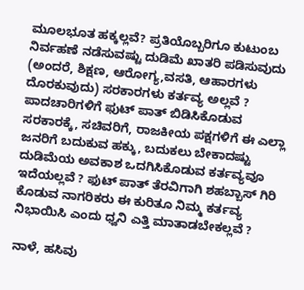ಮೂಲಭೂತ ಹಕ್ಕಲ್ಲವೆ? ಪ್ರತಿಯೊಬ್ಬರಿಗೂ ಕುಟುಂಬ ನಿರ್ವಹಣೆ ನಡೆಸುವಷ್ಟು ದುಡಿಮೆ ಖಾತರಿ ಪಡಿಸುವುದು (ಅಂದರೆ, ಶಿಕ್ಷಣ, ಆರೋಗ್ಯ,ವಸತಿ, ಆಹಾರಗಳು ದೊರಕುವುದು) ಸರಕಾರಗಳು ಕರ್ತವ್ಯ ಅಲ್ಲವೆ ? ಪಾದಚಾರಿಗಳಿಗೆ ಫುಟ್ ಪಾತ್ ಬಿಡಿಸಿಕೊಡುವ ಸರಕಾರಕ್ಕೆ, ಸಚಿವರಿಗೆ, ರಾಜಕೀಯ ಪಕ್ಷಗಳಿಗೆ ಈ ಎಲ್ಲಾ ಜನರಿಗೆ ಬದುಕುವ ಹಕ್ಕು, ಬದುಕಲು ಬೇಕಾದಷ್ಟು ದುಡಿಮೆಯ ಅವಕಾಶ ಒದಗಿಸಿಕೊಡುವ ಕರ್ತವ್ಯವೂ ಇದೆಯಲ್ಲವೆ ? ಫುಟ್ ಪಾತ್ ತೆರವಿಗಾಗಿ ಶಹಬ್ಬಾಸ್ ಗಿರಿ ಕೊಡುವ ನಾಗರಿಕರು ಈ ಕುರಿತೂ ನಿಮ್ಮ ಕರ್ತವ್ಯ ನಿಭಾಯಿಸಿ ಎಂದು ಧ್ವನಿ ಎತ್ತಿ ಮಾತಾಡಬೇಕಲ್ಲವೆ ?

ನಾಳೆ, ಹಸಿವು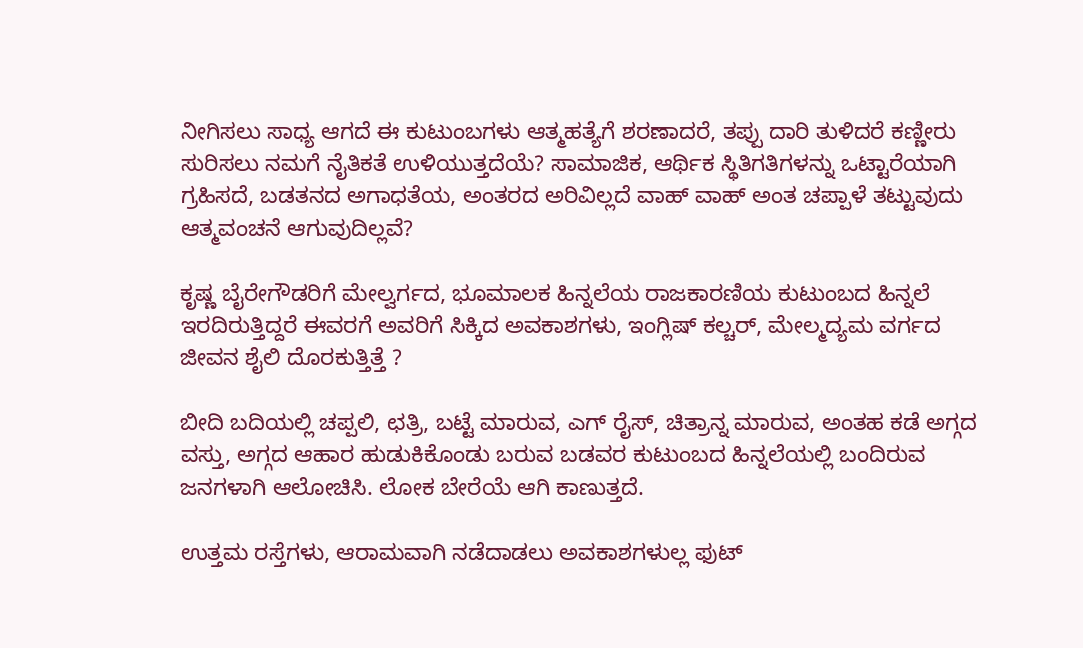ನೀಗಿಸಲು ಸಾಧ್ಯ ಆಗದೆ ಈ ಕುಟುಂಬಗಳು ಆತ್ಮಹತ್ಯೆಗೆ ಶರಣಾದರೆ, ತಪ್ಪು ದಾರಿ ತುಳಿದರೆ ಕಣ್ಣೀರು ಸುರಿಸಲು ನಮಗೆ ನೈತಿಕತೆ ಉಳಿಯುತ್ತದೆಯೆ? ಸಾಮಾಜಿಕ, ಆರ್ಥಿಕ ಸ್ಥಿತಿಗತಿಗಳನ್ನು ಒಟ್ಟಾರೆಯಾಗಿ ಗ್ರಹಿಸದೆ, ಬಡತನದ ಅಗಾಧತೆಯ, ಅಂತರದ ಅರಿವಿಲ್ಲದೆ ವಾಹ್ ವಾಹ್ ಅಂತ ಚಪ್ಪಾಳೆ ತಟ್ಟುವುದು ಆತ್ಮವಂಚನೆ ಆಗುವುದಿಲ್ಲವೆ?

ಕೃಷ್ಣ ಬೈರೇಗೌಡರಿಗೆ ಮೇಲ್ವರ್ಗದ, ಭೂಮಾಲಕ ಹಿನ್ನಲೆಯ ರಾಜಕಾರಣಿಯ ಕುಟುಂಬದ ಹಿನ್ನಲೆ ಇರದಿರುತ್ತಿದ್ದರೆ ಈವರಗೆ ಅವರಿಗೆ ಸಿಕ್ಕಿದ ಅವಕಾಶಗಳು, ಇಂಗ್ಲಿಷ್ ಕಲ್ಚರ್, ಮೇಲ್ಮದ್ಯಮ ವರ್ಗದ ಜೀವನ ಶೈಲಿ ದೊರಕುತ್ತಿತ್ತೆ ?

ಬೀದಿ ಬದಿಯಲ್ಲಿ ಚಪ್ಪಲಿ, ಛತ್ರಿ, ಬಟ್ಟೆ ಮಾರುವ, ಎಗ್ ರೈಸ್, ಚಿತ್ರಾನ್ನ ಮಾರುವ, ಅಂತಹ ಕಡೆ ಅಗ್ಗದ ವಸ್ತು, ಅಗ್ಗದ ಆಹಾರ ಹುಡುಕಿಕೊಂಡು ಬರುವ ಬಡವರ ಕುಟುಂಬದ ಹಿನ್ನಲೆಯಲ್ಲಿ ಬಂದಿರುವ ಜನಗಳಾಗಿ ಆಲೋಚಿಸಿ. ಲೋಕ ಬೇರೆಯೆ ಆಗಿ ಕಾಣುತ್ತದೆ.

ಉತ್ತಮ ರಸ್ತೆಗಳು, ಆರಾಮವಾಗಿ ನಡೆದಾಡಲು ಅವಕಾಶಗಳುಲ್ಲ ಫುಟ್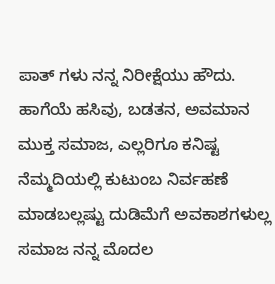ಪಾತ್ ಗಳು ನನ್ನ ನಿರೀಕ್ಷೆಯು ಹೌದು. ಹಾಗೆಯೆ ಹಸಿವು, ಬಡತನ, ಅವಮಾನ ಮುಕ್ತ ಸಮಾಜ, ಎಲ್ಲರಿಗೂ ಕನಿಷ್ಟ ನೆಮ್ಮದಿಯಲ್ಲಿ ಕುಟುಂಬ ನಿರ್ವಹಣೆ ಮಾಡಬಲ್ಲಷ್ಟು ದುಡಿಮೆಗೆ ಅವಕಾಶಗಳುಲ್ಲ ಸಮಾಜ ನನ್ನ ಮೊದಲ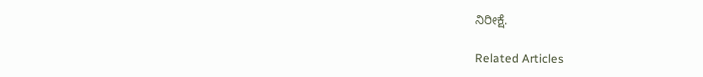ನಿರೀಕ್ಷೆ.

Related Articles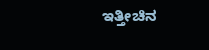ಇತ್ತೀಚಿನ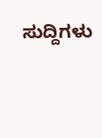ಸುದ್ದಿಗಳು